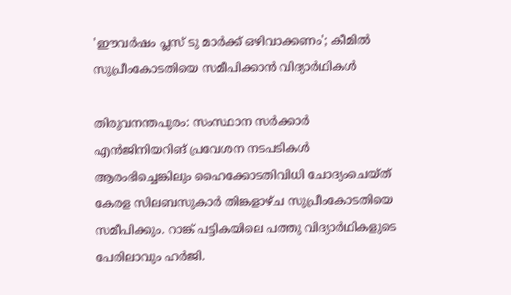'ഈവർഷം പ്ലസ് ടു മാർക്ക് ഒഴിവാക്കണം'; കീമിൽ സുപ്രീംകോടതിയെ സമീപിക്കാൻ വിദ്യാർഥികൾ

തിരുവനന്തപുരം: സംസ്ഥാന സർക്കാർ എൻജിനിയറിങ് പ്രവേശന നടപടികൾ ആരംഭിച്ചെങ്കിലും ഹൈക്കോടതിവിധി ചോദ്യംചെയ്ത് കേരള സിലബസുകാർ തിങ്കളാഴ്ച സുപ്രീംകോടതിയെ സമീപിക്കും. റാങ്ക് പട്ടികയിലെ പത്തു വിദ്യാർഥികളുടെ പേരിലാവും ഹർജി.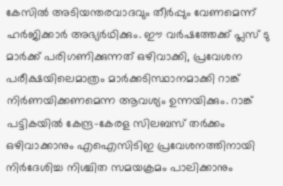കേസിൽ അടിയന്തരവാദവും തീർപ്പും വേണമെന്ന് ഹർജിക്കാർ അഭ്യർഥിക്കും. ഈ വർഷത്തേക്ക് പ്ലസ് ടു മാർക്ക് പരിഗണിക്കുന്നത് ഒഴിവാക്കി, പ്രവേശന പരീക്ഷയിലെമാത്രം മാർക്കടിസ്ഥാനമാക്കി റാങ്ക് നിർണയിക്കണമെന്ന ആവശ്യം ഉന്നയിക്കും. റാങ്ക് പട്ടികയിൽ കേന്ദ്ര-കേരള സിലബസ് തർക്കം ഒഴിവാക്കാനും എഐസിടിഇ പ്രവേശനത്തിനായി നിർദേശിച്ച നിശ്ചിത സമയക്രമം പാലിക്കാനും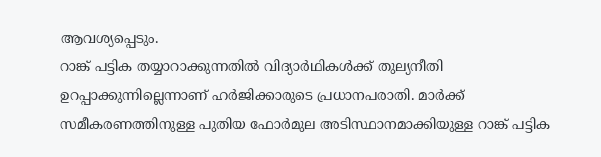ആവശ്യപ്പെടും.
റാങ്ക് പട്ടിക തയ്യാറാക്കുന്നതിൽ വിദ്യാർഥികൾക്ക് തുല്യനീതി ഉറപ്പാക്കുന്നില്ലെന്നാണ് ഹർജിക്കാരുടെ പ്രധാനപരാതി. മാർക്ക് സമീകരണത്തിനുള്ള പുതിയ ഫോർമുല അടിസ്ഥാനമാക്കിയുള്ള റാങ്ക് പട്ടിക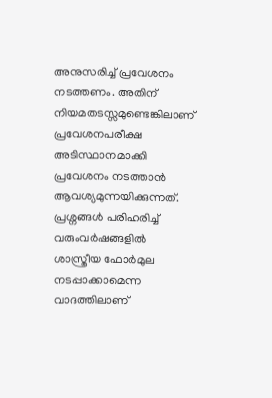അനുസരിച്ച് പ്രവേശനം നടത്തണം. അതിന് നിയമതടസ്സമുണ്ടെങ്കിലാണ് പ്രവേശനപരീക്ഷ അടിസ്ഥാനമാക്കി പ്രവേശനം നടത്താൻ ആവശ്യമുന്നയിക്കുന്നത്.
പ്രശ്നങ്ങൾ പരിഹരിച്ച് വരുംവർഷങ്ങളിൽ ശാസ്ത്രീയ ഫോർമുല നടപ്പാക്കാമെന്ന വാദത്തിലാണ്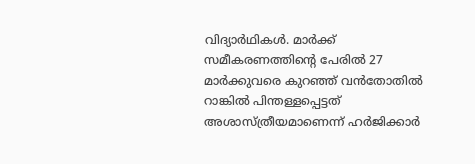വിദ്യാർഥികൾ. മാർക്ക് സമീകരണത്തിന്റെ പേരിൽ 27 മാർക്കുവരെ കുറഞ്ഞ് വൻതോതിൽ റാങ്കിൽ പിന്തള്ളപ്പെട്ടത് അശാസ്ത്രീയമാണെന്ന് ഹർജിക്കാർ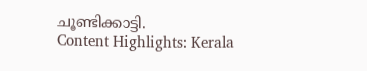ചൂണ്ടിക്കാട്ടി.
Content Highlights: Kerala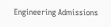Engineering Admissions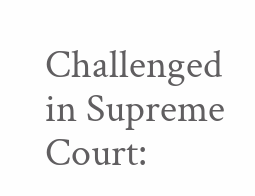Challenged in Supreme Court: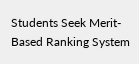Students Seek Merit-Based Ranking System